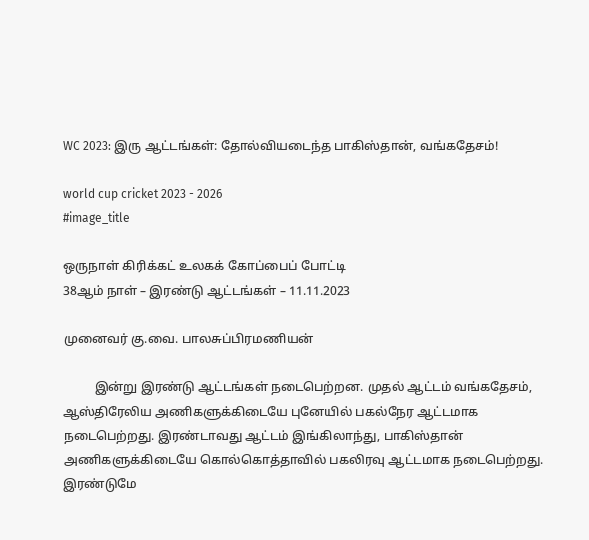WC 2023: இரு ஆட்டங்கள்: தோல்வியடைந்த பாகிஸ்தான், வங்கதேசம்!

world cup cricket 2023 - 2026
#image_title

ஒருநாள் கிரிக்கட் உலகக் கோப்பைப் போட்டி
38ஆம் நாள் – இரண்டு ஆட்டங்கள் – 11.11.2023

முனைவர் கு.வை. பாலசுப்பிரமணியன்

          இன்று இரண்டு ஆட்டங்கள் நடைபெற்றன. முதல் ஆட்டம் வங்கதேசம், ஆஸ்திரேலிய அணிகளுக்கிடையே புனேயில் பகல்நேர ஆட்டமாக நடைபெற்றது. இரண்டாவது ஆட்டம் இங்கிலாந்து, பாகிஸ்தான் அணிகளுக்கிடையே கொல்கொத்தாவில் பகலிரவு ஆட்டமாக நடைபெற்றது. இரண்டுமே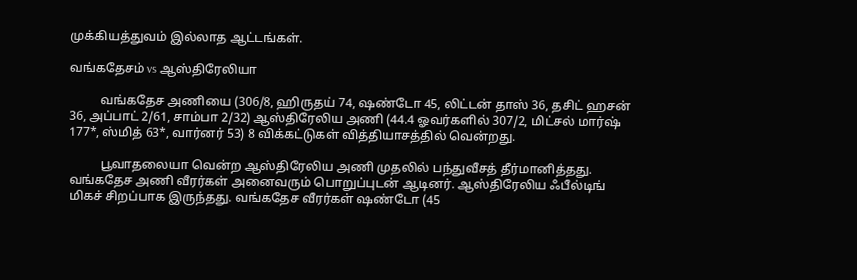முக்கியத்துவம் இல்லாத ஆட்டங்கள்.

வங்கதேசம் vs ஆஸ்திரேலியா

          வங்கதேச அணியை (306/8, ஹிருதய் 74, ஷண்டோ 45, லிட்டன் தாஸ் 36, தசிட் ஹசன் 36, அப்பாட் 2/61, சாம்பா 2/32) ஆஸ்திரேலிய அணி (44.4 ஓவர்களில் 307/2, மிட்சல் மார்ஷ் 177*, ஸ்மித் 63*, வார்னர் 53) 8 விக்கட்டுகள் வித்தியாசத்தில் வென்றது.

          பூவாதலையா வென்ற ஆஸ்திரேலிய அணி முதலில் பந்துவீசத் தீர்மானித்தது. வங்கதேச அணி வீரர்கள் அனைவரும் பொறுப்புடன் ஆடினர். ஆஸ்திரேலிய ஃபீல்டிங் மிகச் சிறப்பாக இருந்தது. வங்கதேச வீரர்கள் ஷண்டோ (45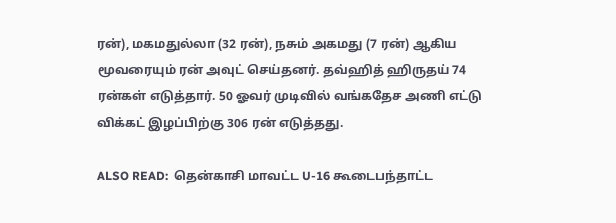ரன்), மகமதுல்லா (32 ரன்), நசும் அகமது (7 ரன்) ஆகிய மூவரையும் ரன் அவுட் செய்தனர். தவ்ஹித் ஹிருதய் 74 ரன்கள் எடுத்தார். 50 ஓவர் முடிவில் வங்கதேச அணி எட்டு விக்கட் இழப்பிற்கு 306 ரன் எடுத்தது.

ALSO READ:  தென்காசி மாவட்ட U-16 கூடைபந்தாட்ட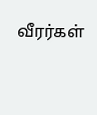வீரர்கள்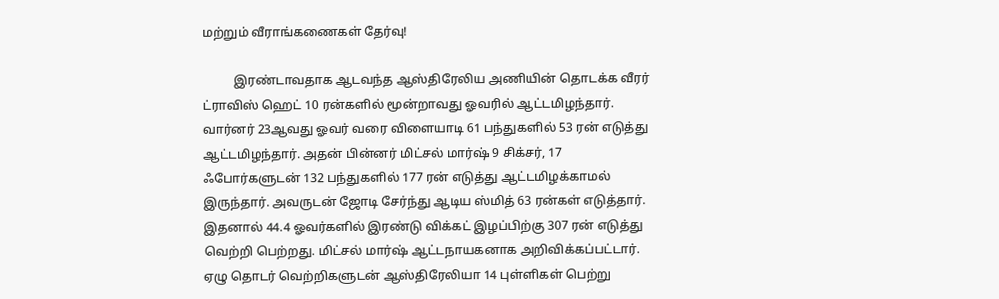மற்றும் வீராங்கணைகள் தேர்வு!

          இரண்டாவதாக ஆடவந்த ஆஸ்திரேலிய அணியின் தொடக்க வீரர் ட்ராவிஸ் ஹெட் 10 ரன்களில் மூன்றாவது ஓவரில் ஆட்டமிழந்தார். வார்னர் 23ஆவது ஓவர் வரை விளையாடி 61 பந்துகளில் 53 ரன் எடுத்து ஆட்டமிழந்தார். அதன் பின்னர் மிட்சல் மார்ஷ் 9 சிக்சர், 17 ஃபோர்களுடன் 132 பந்துகளில் 177 ரன் எடுத்து ஆட்டமிழக்காமல் இருந்தார். அவருடன் ஜோடி சேர்ந்து ஆடிய ஸ்மித் 63 ரன்கள் எடுத்தார். இதனால் 44.4 ஓவர்களில் இரண்டு விக்கட் இழப்பிற்கு 307 ரன் எடுத்து வெற்றி பெற்றது. மிட்சல் மார்ஷ் ஆட்டநாயகனாக அறிவிக்கப்பட்டார். ஏழு தொடர் வெற்றிகளுடன் ஆஸ்திரேலியா 14 புள்ளிகள் பெற்று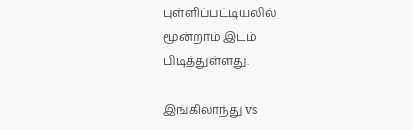புள்ளிப்பட்டியலில் மூன்றாம் இடம் பிடித்துள்ளது.

இங்கிலாந்து vs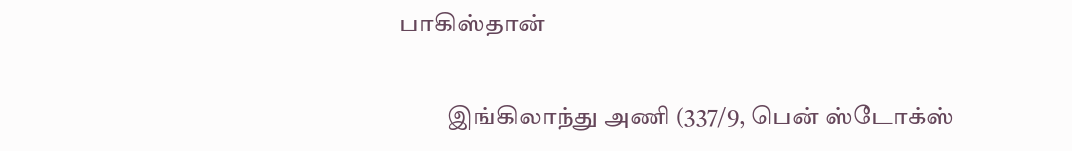பாகிஸ்தான்

          இங்கிலாந்து அணி (337/9, பென் ஸ்டோக்ஸ்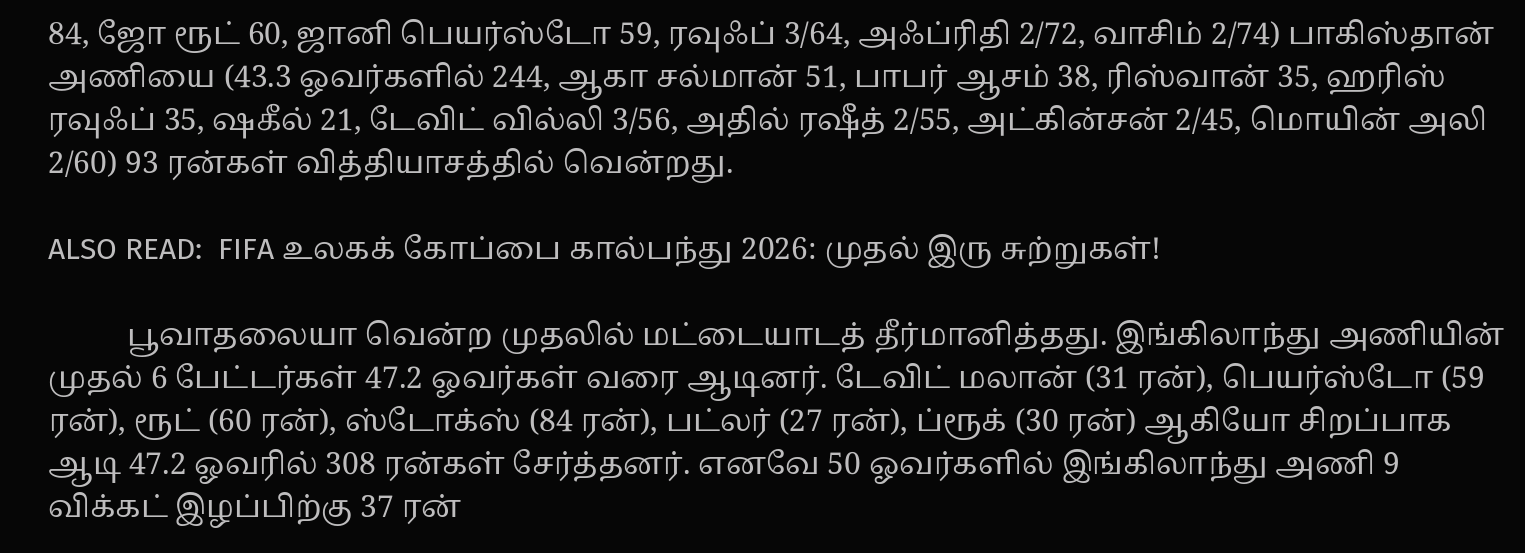84, ஜோ ரூட் 60, ஜானி பெயர்ஸ்டோ 59, ரவுஃப் 3/64, அஃப்ரிதி 2/72, வாசிம் 2/74) பாகிஸ்தான் அணியை (43.3 ஓவர்களில் 244, ஆகா சல்மான் 51, பாபர் ஆசம் 38, ரிஸ்வான் 35, ஹரிஸ் ரவுஃப் 35, ஷகீல் 21, டேவிட் வில்லி 3/56, அதில் ரஷீத் 2/55, அட்கின்சன் 2/45, மொயின் அலி 2/60) 93 ரன்கள் வித்தியாசத்தில் வென்றது.

ALSO READ:  FIFA உலகக் கோப்பை கால்பந்து 2026: முதல் இரு சுற்றுகள்!

          பூவாதலையா வென்ற முதலில் மட்டையாடத் தீர்மானித்தது. இங்கிலாந்து அணியின் முதல் 6 பேட்டர்கள் 47.2 ஓவர்கள் வரை ஆடினர். டேவிட் மலான் (31 ரன்), பெயர்ஸ்டோ (59 ரன்), ரூட் (60 ரன்), ஸ்டோக்ஸ் (84 ரன்), பட்லர் (27 ரன்), ப்ரூக் (30 ரன்) ஆகியோ சிறப்பாக ஆடி 47.2 ஓவரில் 308 ரன்கள் சேர்த்தனர். எனவே 50 ஓவர்களில் இங்கிலாந்து அணி 9 விக்கட் இழப்பிற்கு 37 ரன்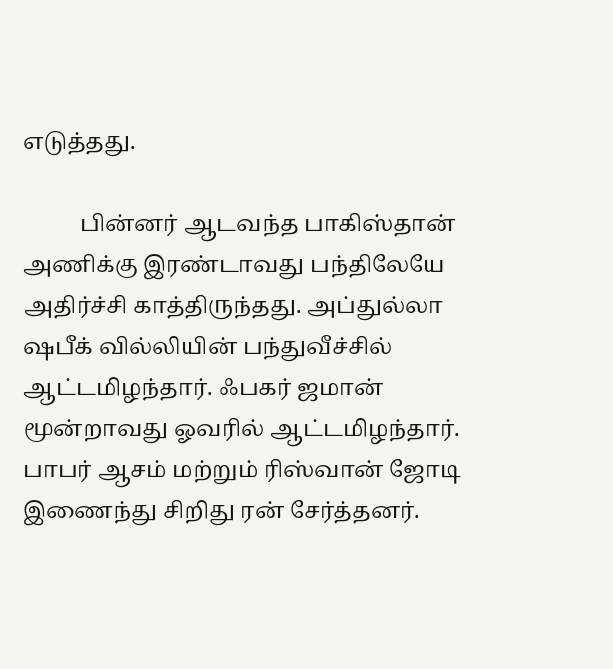எடுத்தது.

          பின்னர் ஆடவந்த பாகிஸ்தான் அணிக்கு இரண்டாவது பந்திலேயே அதிர்ச்சி காத்திருந்தது. அப்துல்லா ஷபீக் வில்லியின் பந்துவீச்சில் ஆட்டமிழந்தார். ஃபகர் ஜமான் மூன்றாவது ஓவரில் ஆட்டமிழந்தார். பாபர் ஆசம் மற்றும் ரிஸ்வான் ஜோடி இணைந்து சிறிது ரன் சேர்த்தனர்.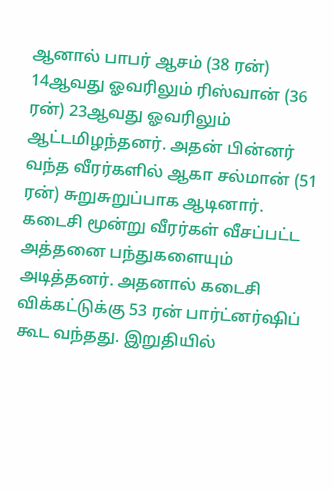ஆனால் பாபர் ஆசம் (38 ரன்) 14ஆவது ஓவரிலும் ரிஸ்வான் (36 ரன்) 23ஆவது ஓவரிலும் ஆட்டமிழந்தனர். அதன் பின்னர் வந்த வீரர்களில் ஆகா சல்மான் (51 ரன்) சுறுசுறுப்பாக ஆடினார். கடைசி மூன்று வீரர்கள் வீசப்பட்ட அத்தனை பந்துகளையும் அடித்தனர். அதனால் கடைசி விக்கட்டுக்கு 53 ரன் பார்ட்னர்ஷிப் கூட வந்தது. இறுதியில்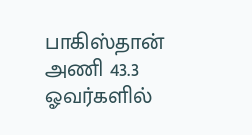பாகிஸ்தான் அணி 43.3 ஓவர்களில்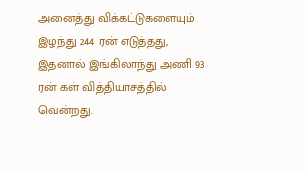அனைத்து விக்கட்டுகளையும் இழந்து 244 ரன் எடுத்தது, இதனால் இங்கிலாந்து அணி 93 ரன் கள் வித்தியாசத்தில் வென்றது.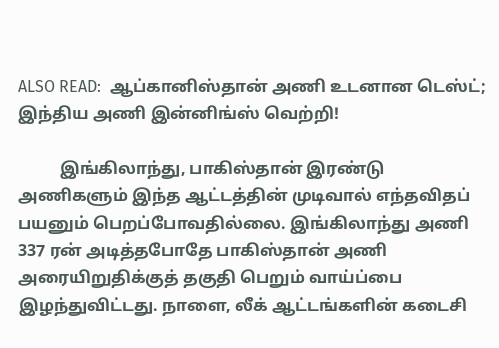ALSO READ:  ஆப்கானிஸ்தான் அணி உடனான டெஸ்ட்; இந்திய அணி இன்னிங்ஸ் வெற்றி!

          இங்கிலாந்து, பாகிஸ்தான் இரண்டு அணிகளும் இந்த ஆட்டத்தின் முடிவால் எந்தவிதப் பயனும் பெறப்போவதில்லை. இங்கிலாந்து அணி 337 ரன் அடித்தபோதே பாகிஸ்தான் அணி அரையிறுதிக்குத் தகுதி பெறும் வாய்ப்பை இழந்துவிட்டது. நாளை, லீக் ஆட்டங்களின் கடைசி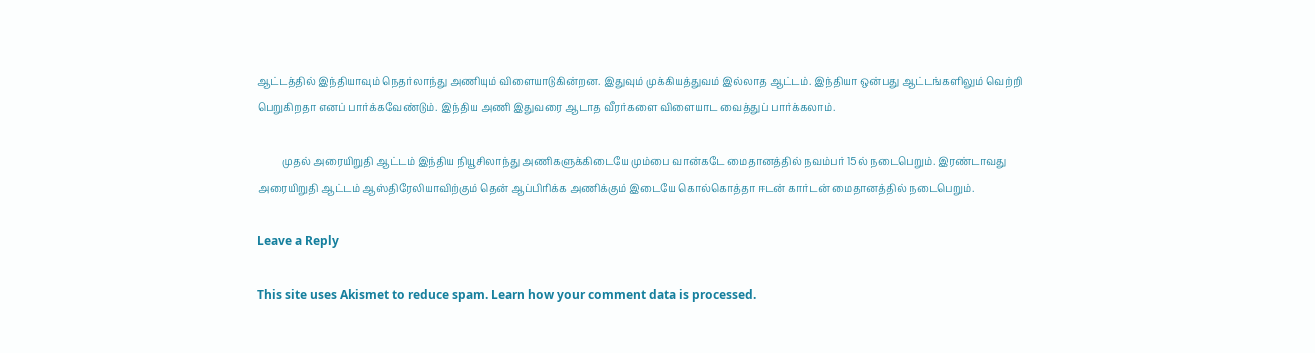ஆட்டத்தில் இந்தியாவும் நெதர்லாந்து அணியும் விளையாடுகின்றன. இதுவும் முக்கியத்துவம் இல்லாத ஆட்டம். இந்தியா ஒன்பது ஆட்டங்களிலும் வெற்றி பெறுகிறதா எனப் பார்க்கவேண்டும். இந்திய அணி இதுவரை ஆடாத வீரர்களை விளையாட வைத்துப் பார்க்கலாம்.

          முதல் அரையிறுதி ஆட்டம் இந்திய நியூசிலாந்து அணிகளுக்கிடையே மும்பை வான்கடே மைதானத்தில் நவம்பர் 15ல் நடைபெறும். இரண்டாவது அரையிறுதி ஆட்டம் ஆஸ்திரேலியாவிற்கும் தென் ஆப்பிரிக்க அணிக்கும் இடையே கொல்கொத்தா ஈடன் கார்டன் மைதானத்தில் நடைபெறும்.

Leave a Reply

This site uses Akismet to reduce spam. Learn how your comment data is processed.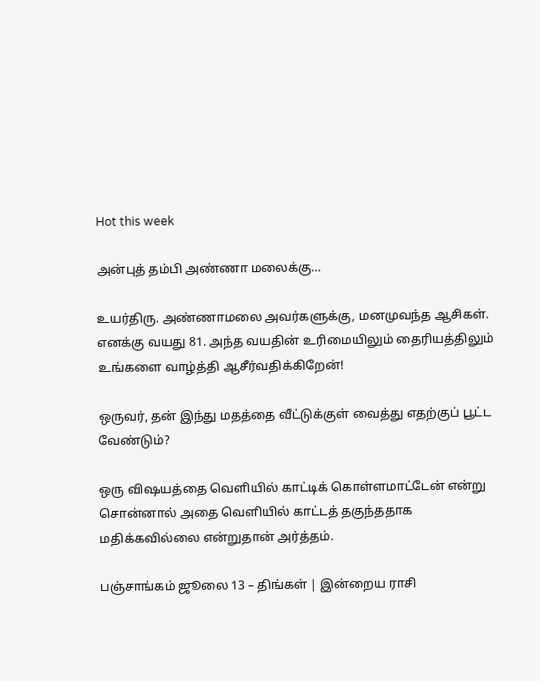Hot this week

அன்புத் தம்பி அண்ணா மலைக்கு…

உயர்திரு. அண்ணாமலை அவர்களுக்கு, மனமுவந்த ஆசிகள். எனக்கு வயது 81. அந்த வயதின் உரிமையிலும் தைரியத்திலும் உங்களை வாழ்த்தி ஆசீர்வதிக்கிறேன்!

ஒருவர், தன் இந்து மதத்தை வீட்டுக்குள் வைத்து எதற்குப் பூட்ட வேண்டும்?

ஒரு விஷயத்தை வெளியில் காட்டிக் கொள்ளமாட்டேன் என்று சொன்னால் அதை வெளியில் காட்டத் தகுந்ததாக மதிக்கவில்லை என்றுதான் அர்த்தம்.

பஞ்சாங்கம் ஜூலை 13 – திங்கள் | இன்றைய ராசி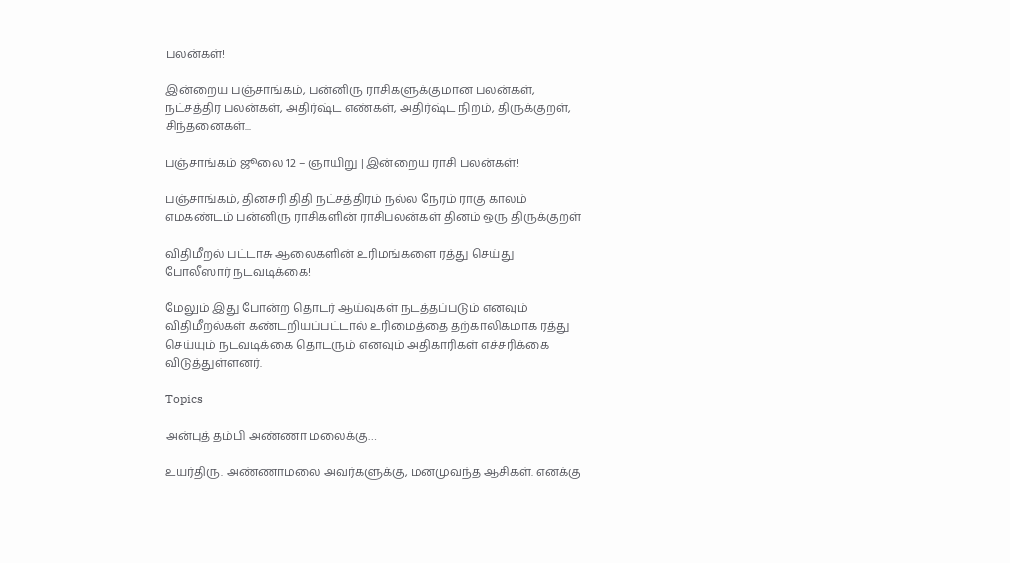பலன்கள்!

இன்றைய பஞ்சாங்கம், பன்னிரு ராசிகளுக்குமான பலன்கள், நட்சத்திர பலன்கள், அதிர்ஷ்ட எண்கள், அதிர்ஷ்ட நிறம், திருக்குறள், சிந்தனைகள்...

பஞ்சாங்கம் ஜூலை 12 – ஞாயிறு | இன்றைய ராசி பலன்கள்!

பஞ்சாங்கம், தினசரி திதி நட்சத்திரம் நல்ல நேரம் ராகு காலம் எமகண்டம் பன்னிரு ராசிகளின் ராசிபலன்கள் தினம் ஒரு திருக்குறள்

விதிமீறல் பட்டாசு ஆலைகளின் உரிமங்களை ரத்து செய்து போலீஸார் நடவடிக்கை!

மேலும் இது போன்ற தொடர் ஆய்வுகள் நடத்தப்படும் எனவும் விதிமீறல்கள் கண்டறியப்பட்டால் உரிமைத்தை தற்காலிகமாக ரத்து செய்யும் நடவடிக்கை தொடரும் எனவும் அதிகாரிகள் எச்சரிக்கை விடுத்துள்ளனர்.

Topics

அன்புத் தம்பி அண்ணா மலைக்கு…

உயர்திரு. அண்ணாமலை அவர்களுக்கு, மனமுவந்த ஆசிகள். எனக்கு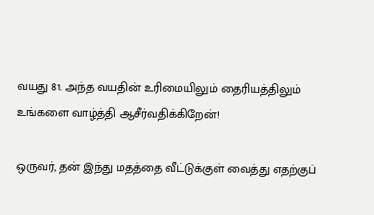வயது 81. அந்த வயதின் உரிமையிலும் தைரியத்திலும் உங்களை வாழ்த்தி ஆசீர்வதிக்கிறேன்!

ஒருவர், தன் இந்து மதத்தை வீட்டுக்குள் வைத்து எதற்குப்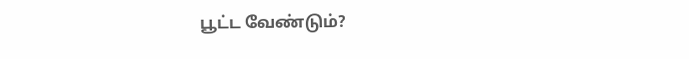பூட்ட வேண்டும்?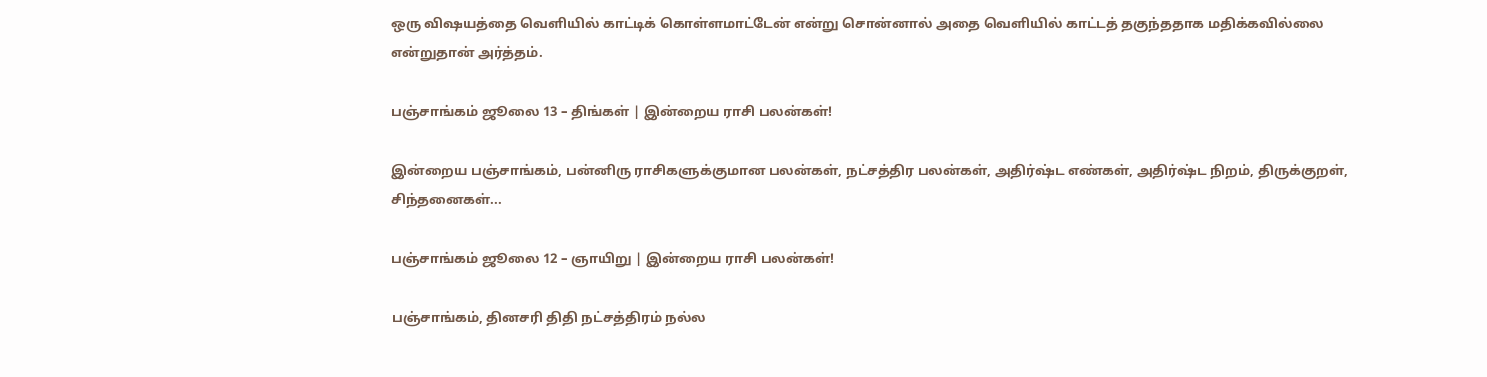ஒரு விஷயத்தை வெளியில் காட்டிக் கொள்ளமாட்டேன் என்று சொன்னால் அதை வெளியில் காட்டத் தகுந்ததாக மதிக்கவில்லை என்றுதான் அர்த்தம்.

பஞ்சாங்கம் ஜூலை 13 – திங்கள் | இன்றைய ராசி பலன்கள்!

இன்றைய பஞ்சாங்கம், பன்னிரு ராசிகளுக்குமான பலன்கள், நட்சத்திர பலன்கள், அதிர்ஷ்ட எண்கள், அதிர்ஷ்ட நிறம், திருக்குறள், சிந்தனைகள்...

பஞ்சாங்கம் ஜூலை 12 – ஞாயிறு | இன்றைய ராசி பலன்கள்!

பஞ்சாங்கம், தினசரி திதி நட்சத்திரம் நல்ல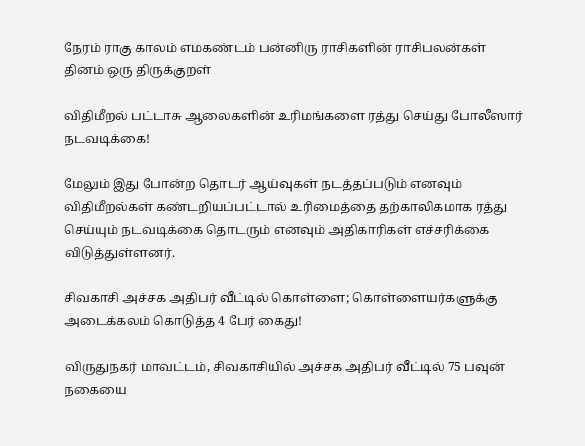நேரம் ராகு காலம் எமகண்டம் பன்னிரு ராசிகளின் ராசிபலன்கள் தினம் ஒரு திருக்குறள்

விதிமீறல் பட்டாசு ஆலைகளின் உரிமங்களை ரத்து செய்து போலீஸார் நடவடிக்கை!

மேலும் இது போன்ற தொடர் ஆய்வுகள் நடத்தப்படும் எனவும் விதிமீறல்கள் கண்டறியப்பட்டால் உரிமைத்தை தற்காலிகமாக ரத்து செய்யும் நடவடிக்கை தொடரும் எனவும் அதிகாரிகள் எச்சரிக்கை விடுத்துள்ளனர்.

சிவகாசி அச்சக அதிபர் வீட்டில் கொள்ளை; கொள்ளையர்களுக்கு அடைக்கலம் கொடுத்த 4 பேர் கைது!

விருதுநகர் மாவட்டம், சிவகாசியில் அச்சக அதிபர் வீட்டில் 75 பவுன் நகையை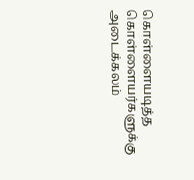கொள்ளையடித்த கொள்ளையர்களுக்கு அடைக்கலம்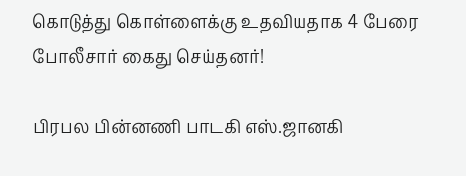கொடுத்து கொள்ளைக்கு உதவியதாக 4 பேரை போலீசார் கைது செய்தனர்!

பிரபல பின்னணி பாடகி எஸ்.ஜானகி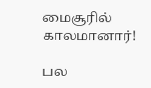மைசூரில் காலமானார்!

பல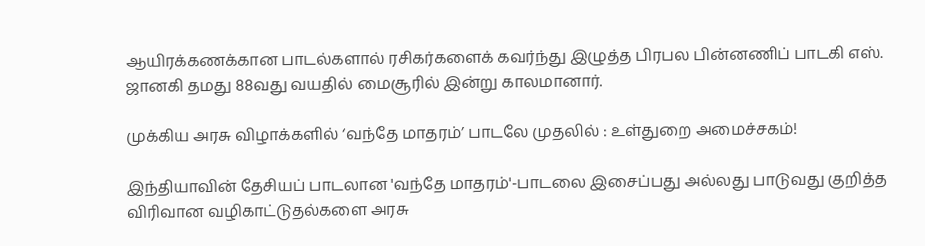ஆயிரக்கணக்கான பாடல்களால் ரசிகர்களைக் கவர்ந்து இழுத்த பிரபல பின்னணிப் பாடகி எஸ். ஜானகி தமது 88வது வயதில் மைசூரில் இன்று காலமானார்.

முக்கிய அரசு விழாக்களில் ‘வந்தே மாதரம்’ பாடலே முதலில் : உள்துறை அமைச்சகம்!

இந்தியாவின் தேசியப் பாடலான 'வந்தே மாதரம்'-பாடலை இசைப்பது அல்லது பாடுவது குறித்த விரிவான வழிகாட்டுதல்களை அரசு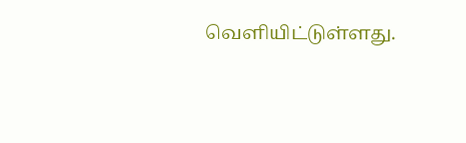வெளியிட்டுள்ளது.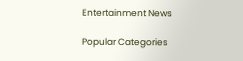Entertainment News

Popular Categories